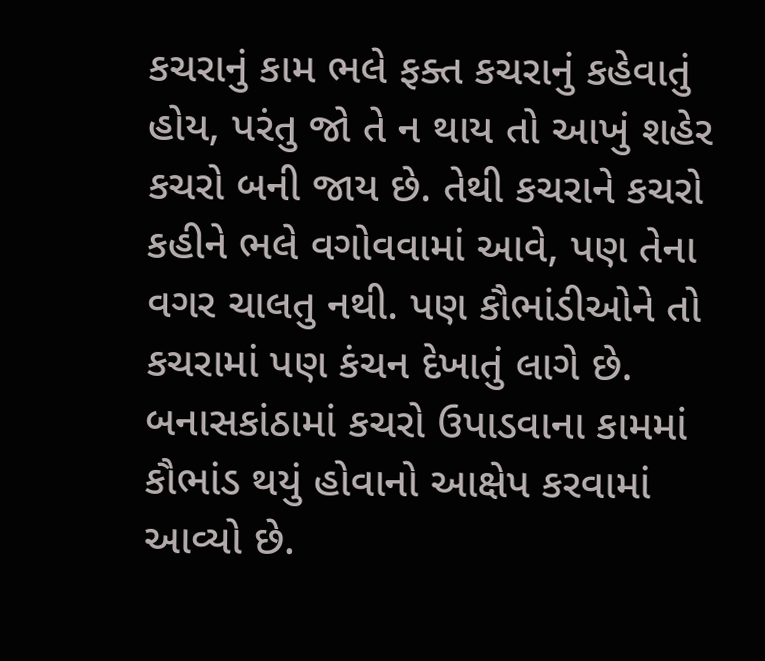કચરાનું કામ ભલે ફક્ત કચરાનું કહેવાતું હોય, પરંતુ જો તે ન થાય તો આખું શહેર કચરો બની જાય છે. તેથી કચરાને કચરો કહીને ભલે વગોવવામાં આવે, પણ તેના વગર ચાલતુ નથી. પણ કૌભાંડીઓને તો કચરામાં પણ કંચન દેખાતું લાગે છે. બનાસકાંઠામાં કચરો ઉપાડવાના કામમાં કૌભાંડ થયું હોવાનો આક્ષેપ કરવામાં આવ્યો છે.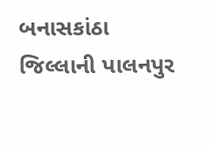બનાસકાંઠા જિલ્લાની પાલનપુર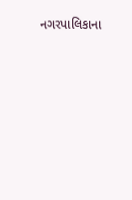નગરપાલિકાના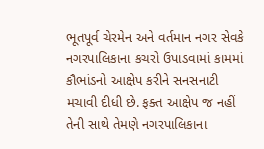ભૂતપૂર્વ ચેરમેન અને વર્તમાન નગર સેવકે નગરપાલિકાના કચરો ઉપાડવામાં કામમાં કૌભાંડનો આક્ષેપ કરીને સનસનાટી મચાવી દીધી છે. ફક્ત આક્ષેપ જ નહીં તેની સાથે તેમણે નગરપાલિકાના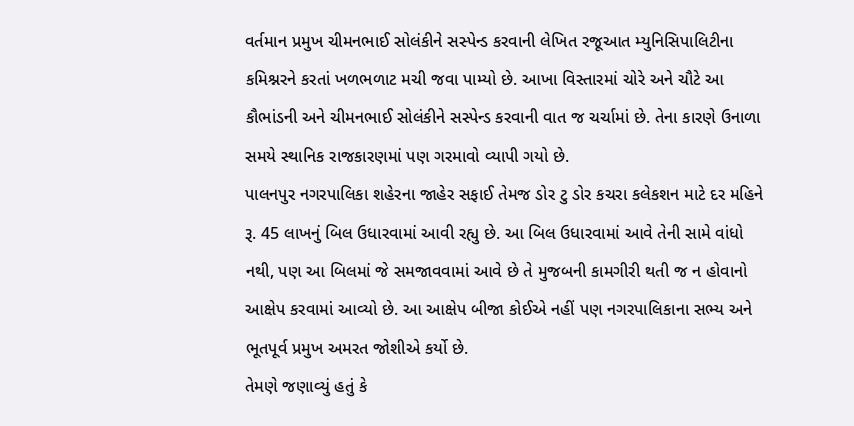વર્તમાન પ્રમુખ ચીમનભાઈ સોલંકીને સસ્પેન્ડ કરવાની લેખિત રજૂઆત મ્યુનિસિપાલિટીના કમિશ્નરને કરતાં ખળભળાટ મચી જવા પામ્યો છે. આખા વિસ્તારમાં ચોરે અને ચૌટે આ કૌભાંડની અને ચીમનભાઈ સોલંકીને સસ્પેન્ડ કરવાની વાત જ ચર્ચામાં છે. તેના કારણે ઉનાળા સમયે સ્થાનિક રાજકારણમાં પણ ગરમાવો વ્યાપી ગયો છે.
પાલનપુર નગરપાલિકા શહેરના જાહેર સફાઈ તેમજ ડોર ટુ ડોર કચરા કલેકશન માટે દર મહિને રૂ. 45 લાખનું બિલ ઉધારવામાં આવી રહ્યુ છે. આ બિલ ઉધારવામાં આવે તેની સામે વાંધો નથી, પણ આ બિલમાં જે સમજાવવામાં આવે છે તે મુજબની કામગીરી થતી જ ન હોવાનો આક્ષેપ કરવામાં આવ્યો છે. આ આક્ષેપ બીજા કોઈએ નહીં પણ નગરપાલિકાના સભ્ય અને ભૂતપૂર્વ પ્રમુખ અમરત જોશીએ કર્યો છે.
તેમણે જણાવ્યું હતું કે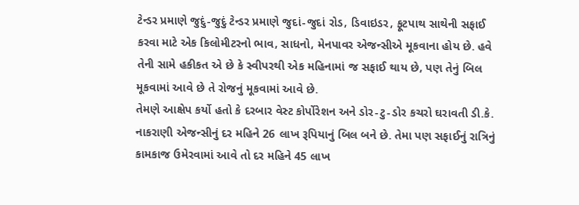ટેન્ડર પ્રમાણે જુદું-જુદું ટેન્ડર પ્રમાણે જુદાં-જુદાં રોડ, ડિવાઇડર, ફૂટપાથ સાથેની સફાઈ કરવા માટે એક કિલોમીટરનો ભાવ, સાધનો, મેનપાવર એજન્સીએ મૂકવાના હોય છે. હવે તેની સામે હકીકત એ છે કે સ્વીપરથી એક મહિનામાં જ સફાઈ થાય છે, પણ તેનું બિલ મૂકવામાં આવે છે તે રોજનું મૂકવામાં આવે છે.
તેમણે આક્ષેપ કર્યો હતો કે દરબાર વેસ્ટ કોર્પોરેશન અને ડોર-ટુ-ડોર કચરો ઘરાવતી ડી.કે. નાકરાણી એજન્સીનું દર મહિને 26 લાખ રૂપિયાનું બિલ બને છે. તેમા પણ સફાઈનું રાત્રિનું કામકાજ ઉમેરવામાં આવે તો દર મહિને 45 લાખ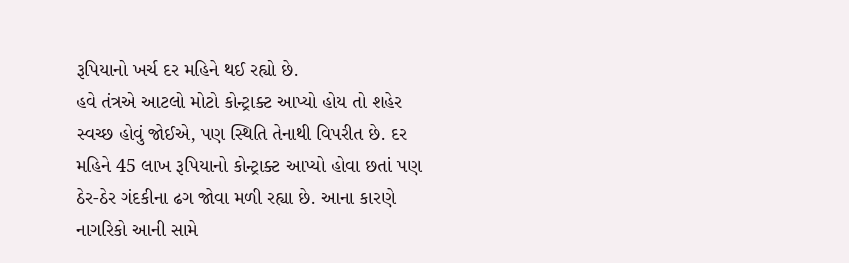રૂપિયાનો ખર્ચ દર મહિને થઈ રહ્યો છે.
હવે તંત્રએ આટલો મોટો કોન્ટ્રાક્ટ આપ્યો હોય તો શહેર સ્વચ્છ હોવું જોઈએ, પણ સ્થિતિ તેનાથી વિપરીત છે. દર મહિને 45 લાખ રૂપિયાનો કોન્ટ્રાક્ટ આપ્યો હોવા છતાં પણ ઠેર-ઠેર ગંદકીના ઢગ જોવા મળી રહ્યા છે. આના કારણે નાગરિકો આની સામે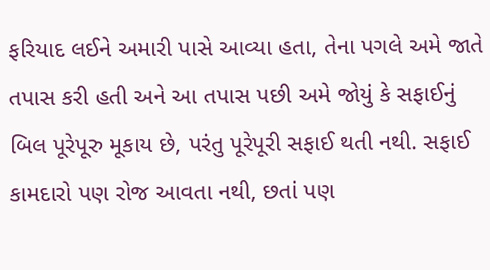ફરિયાદ લઈને અમારી પાસે આવ્યા હતા, તેના પગલે અમે જાતે તપાસ કરી હતી અને આ તપાસ પછી અમે જોયું કે સફાઈનું બિલ પૂરેપૂરુ મૂકાય છે, પરંતુ પૂરેપૂરી સફાઈ થતી નથી. સફાઈ કામદારો પણ રોજ આવતા નથી, છતાં પણ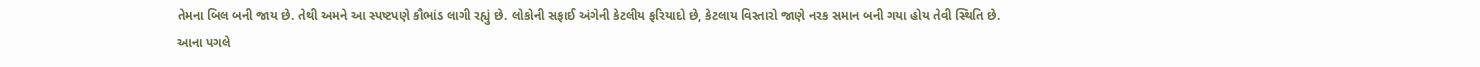તેમના બિલ બની જાય છે. તેથી અમને આ સ્પષ્ટપણે કૌભાંડ લાગી રહ્યું છે. લોકોની સફાઈ અંગેની કેટલીય ફરિયાદો છે, કેટલાય વિસ્તારો જાણે નરક સમાન બની ગયા હોય તેવી સ્થિતિ છે.
આના પગલે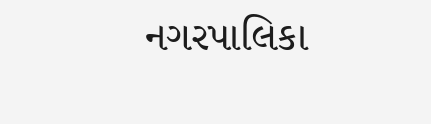નગરપાલિકા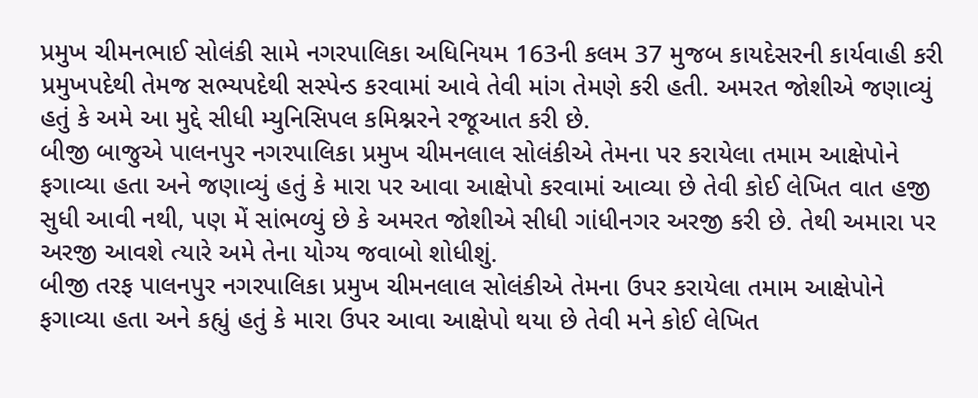પ્રમુખ ચીમનભાઈ સોલંકી સામે નગરપાલિકા અધિનિયમ 163ની કલમ 37 મુજબ કાયદેસરની કાર્યવાહી કરી પ્રમુખપદેથી તેમજ સભ્યપદેથી સસ્પેન્ડ કરવામાં આવે તેવી માંગ તેમણે કરી હતી. અમરત જોશીએ જણાવ્યું હતું કે અમે આ મુદ્દે સીધી મ્યુનિસિપલ કમિશ્નરને રજૂઆત કરી છે.
બીજી બાજુએ પાલનપુર નગરપાલિકા પ્રમુખ ચીમનલાલ સોલંકીએ તેમના પર કરાયેલા તમામ આક્ષેપોને ફગાવ્યા હતા અને જણાવ્યું હતું કે મારા પર આવા આક્ષેપો કરવામાં આવ્યા છે તેવી કોઈ લેખિત વાત હજી સુધી આવી નથી, પણ મેં સાંભળ્યું છે કે અમરત જોશીએ સીધી ગાંધીનગર અરજી કરી છે. તેથી અમારા પર અરજી આવશે ત્યારે અમે તેના યોગ્ય જવાબો શોધીશું.
બીજી તરફ પાલનપુર નગરપાલિકા પ્રમુખ ચીમનલાલ સોલંકીએ તેમના ઉપર કરાયેલા તમામ આક્ષેપોને ફગાવ્યા હતા અને કહ્યું હતું કે મારા ઉપર આવા આક્ષેપો થયા છે તેવી મને કોઈ લેખિત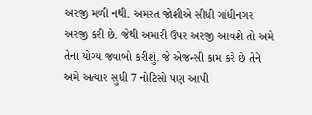અરજી મળી નથી. અમરત જોશીએ સીધી ગાંધીનગર અરજી કરી છે. જેથી અમારી ઉપર અરજી આવશે તો અમે તેના યોગ્ય જવાબો કરીશું. જે એજન્સી કામ કરે છે તેને અમે અત્યાર સુધી 7 નોટિસો પણ આપી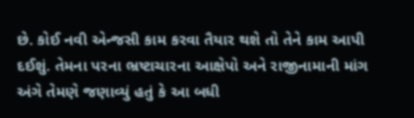છે. કોઈ નવી એન્જસી કામ કરવા તૈયાર થશે તો તેને કામ આપી દઈશું. તેમના પરના ભ્રષ્ટાચારના આક્ષેપો અને રાજીનામાની માંગ અંગે તેમણે જણાવ્યું હતું કે આ બધી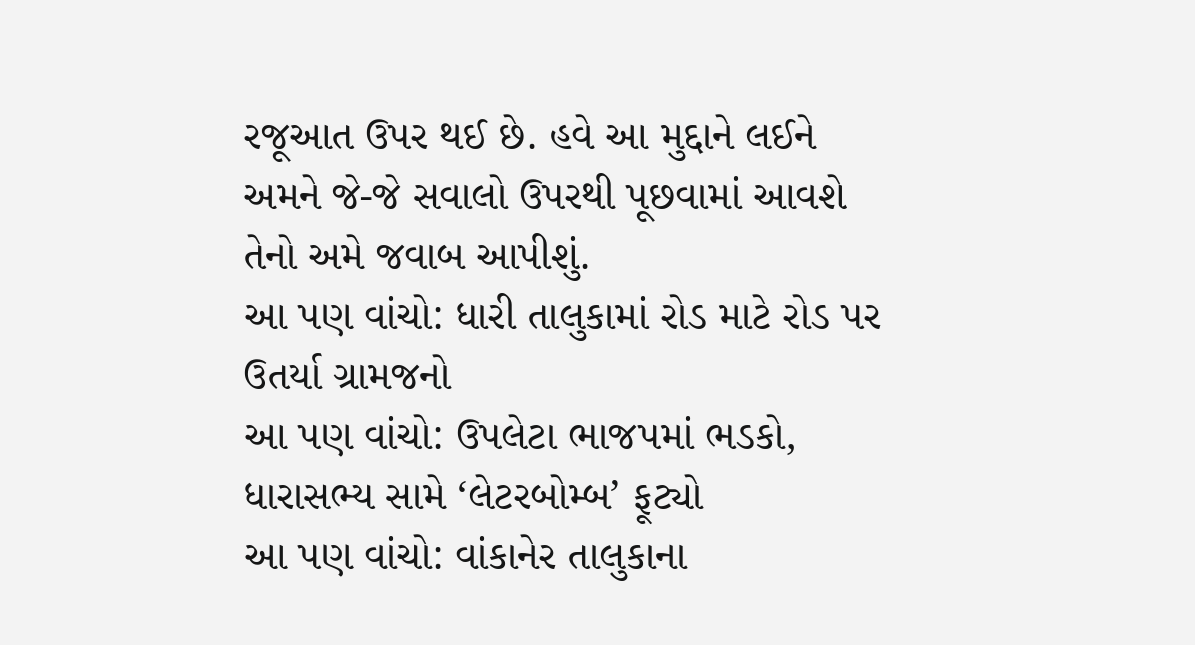રજૂઆત ઉપર થઈ છે. હવે આ મુદ્દાને લઈને અમને જે-જે સવાલો ઉપરથી પૂછવામાં આવશે તેનો અમે જવાબ આપીશું.
આ પણ વાંચો: ધારી તાલુકામાં રોડ માટે રોડ પર ઉતર્યા ગ્રામજનો
આ પણ વાંચો: ઉપલેટા ભાજપમાં ભડકો, ધારાસભ્ય સામે ‘લેટરબોમ્બ’ ફૂટ્યો
આ પણ વાંચો: વાંકાનેર તાલુકાના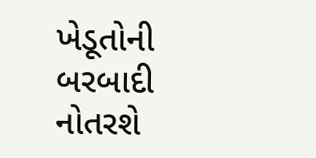ખેડૂતોની બરબાદી નોતરશે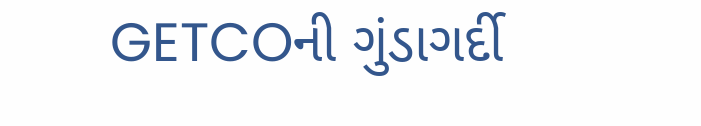GETCOની ગુંડાગર્દી